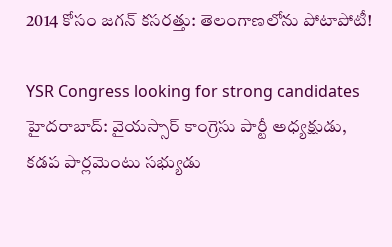2014 కోసం జగన్ కసరత్తు: తెలంగాణలోను పోటాపోటీ!

YSR Congress looking for strong candidates
హైదరాబాద్: వైయస్సార్ కాంగ్రెసు పార్టీ అధ్యక్షుడు, కడప పార్లమెంటు సభ్యుడు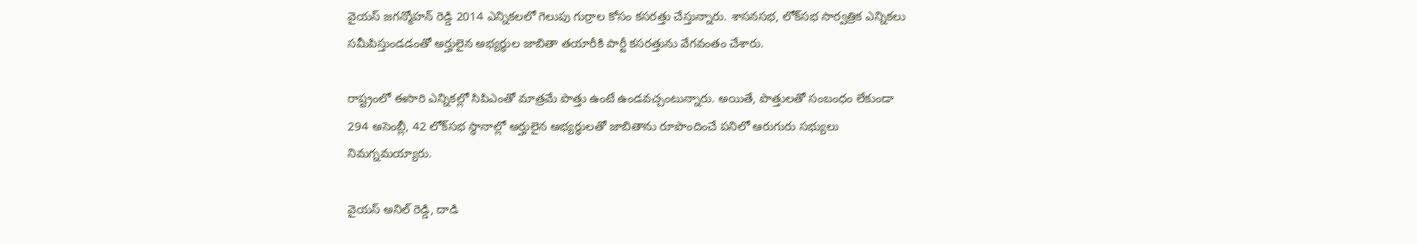వైయస్ జగన్మోహన్ రెడ్డి 2014 ఎన్నికలలో గెలుపు గుర్రాల కోసం కసరత్తు చేస్తున్నారు. శాసనసభ, లోక్‌సభ సార్వత్రిక ఎన్నికలు సమీపిస్తుండడంతో అర్హులైన అభ్యర్ధుల జాబితా తయారీకి పార్టీ కసరత్తును వేగవంతం చేశారు.

రాష్ట్రంలో ఈసారి ఎన్నికల్లో సిపిఎంతో మాత్రమే పొత్తు ఉంటే ఉండవచ్చంటున్నారు. అయితే, పొత్తులతో సంబంధం లేకుండా 294 అసెంబ్లీ, 42 లోక్‌సభ స్ధానాల్లో అర్హులైన అభ్యర్ధులతో జాబితాను రూపొందించే పనిలో ఆరుగురు సభ్యులు నిమగ్నమయ్యారు.

వైయస్ అనిల్ రెడ్డి, దాడి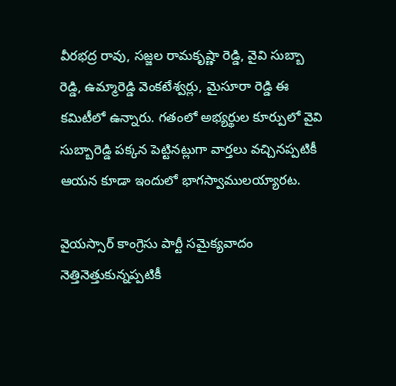వీరభద్ర రావు, సజ్జల రామకృష్ణా రెడ్డి, వైవి సుబ్బా రెడ్డి, ఉమ్మారెడ్డి వెంకటేశ్వర్లు, మైసూరా రెడ్డి ఈ కమిటీలో ఉన్నారు. గతంలో అభ్యర్థుల కూర్పులో వైవి సుబ్బారెడ్డి పక్కన పెట్టినట్లుగా వార్తలు వచ్చినప్పటికీ ఆయన కూడా ఇందులో భాగస్వాములయ్యారట.

వైయస్సార్ కాంగ్రెసు పార్టీ సమైక్యవాదం నెత్తినెత్తుకున్నప్పటికీ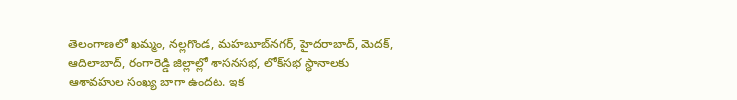తెలంగాణలో ఖమ్మం, నల్లగొండ, మహబూబ్‌నగర్, హైదరాబాద్, మెదక్, ఆదిలాబాద్, రంగారెడ్డి జిల్లాల్లో శాసనసభ, లోక్‌సభ స్ధానాలకు ఆశావహుల సంఖ్య బాగా ఉందట. ఇక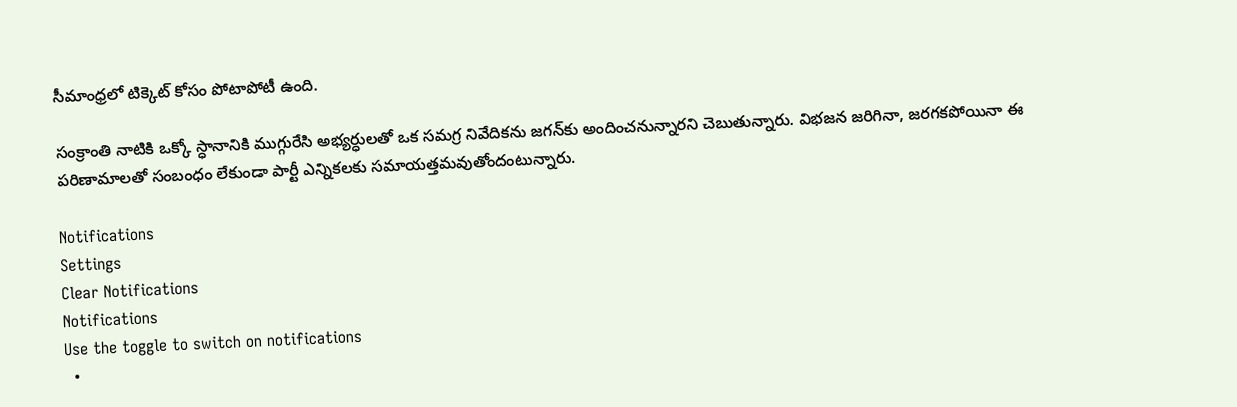సీమాంధ్రలో టిక్కెట్ కోసం పోటాపోటీ ఉంది.

సంక్రాంతి నాటికి ఒక్కో స్ధానానికి ముగ్గురేసి అభ్యర్ధులతో ఒక సమగ్ర నివేదికను జగన్‌కు అందించనున్నారని చెబుతున్నారు. విభజన జరిగినా, జరగకపోయినా ఈ పరిణామాలతో సంబంధం లేకుండా పార్టీ ఎన్నికలకు సమాయత్తమవుతోందంటున్నారు.

Notifications
Settings
Clear Notifications
Notifications
Use the toggle to switch on notifications
  •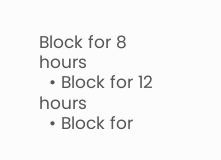Block for 8 hours
  • Block for 12 hours
  • Block for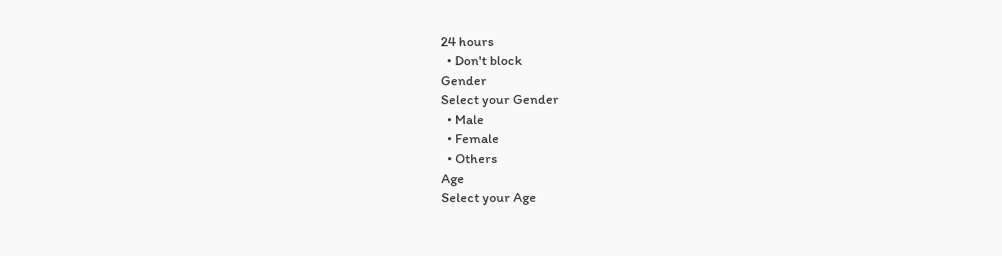24 hours
  • Don't block
Gender
Select your Gender
  • Male
  • Female
  • Others
Age
Select your Age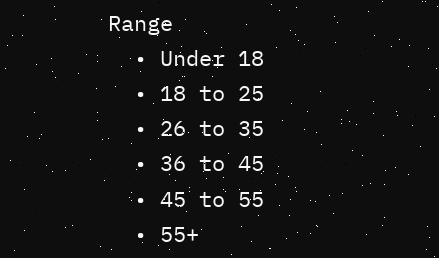Range
  • Under 18
  • 18 to 25
  • 26 to 35
  • 36 to 45
  • 45 to 55
  • 55+